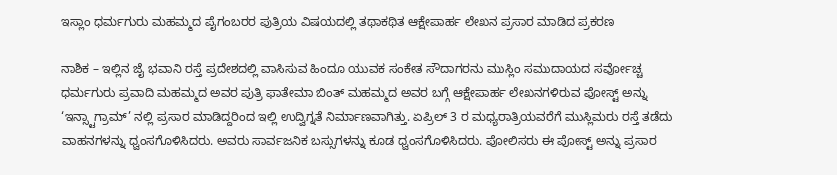ಇಸ್ಲಾಂ ಧರ್ಮಗುರು ಮಹಮ್ಮದ ಪೈಗಂಬರರ ಪುತ್ರಿಯ ವಿಷಯದಲ್ಲಿ ತಥಾಕಥಿತ ಆಕ್ಷೇಪಾರ್ಹ ಲೇಖನ ಪ್ರಸಾರ ಮಾಡಿದ ಪ್ರಕರಣ

ನಾಶಿಕ – ಇಲ್ಲಿನ ಜೈ ಭವಾನಿ ರಸ್ತೆ ಪ್ರದೇಶದಲ್ಲಿ ವಾಸಿಸುವ ಹಿಂದೂ ಯುವಕ ಸಂಕೇತ ಸೌದಾಗರನು ಮುಸ್ಲಿಂ ಸಮುದಾಯದ ಸರ್ವೋಚ್ಚ ಧರ್ಮಗುರು ಪ್ರವಾದಿ ಮಹಮ್ಮದ ಅವರ ಪುತ್ರಿ ಫಾತೇಮಾ ಬಿಂತ್ ಮಹಮ್ಮದ ಅವರ ಬಗ್ಗೆ ಆಕ್ಷೇಪಾರ್ಹ ಲೇಖನಗಳಿರುವ ಪೋಸ್ಟ್ ಅನ್ನು ‘ಇನ್ಸ್ಟಾಗ್ರಾಮ್’ ನಲ್ಲಿ ಪ್ರಸಾರ ಮಾಡಿದ್ದರಿಂದ ಇಲ್ಲಿ ಉದ್ವಿಗ್ನತೆ ನಿರ್ಮಾಣವಾಗಿತ್ತು. ಏಪ್ರಿಲ್ 3 ರ ಮಧ್ಯರಾತ್ರಿಯವರೆಗೆ ಮುಸ್ಲಿಮರು ರಸ್ತೆ ತಡೆದು ವಾಹನಗಳನ್ನು ಧ್ವಂಸಗೊಳಿಸಿದರು. ಅವರು ಸಾರ್ವಜನಿಕ ಬಸ್ಸುಗಳನ್ನು ಕೂಡ ಧ್ವಂಸಗೊಳಿಸಿದರು. ಪೋಲಿಸರು ಈ ಪೋಸ್ಟ್ ಅನ್ನು ಪ್ರಸಾರ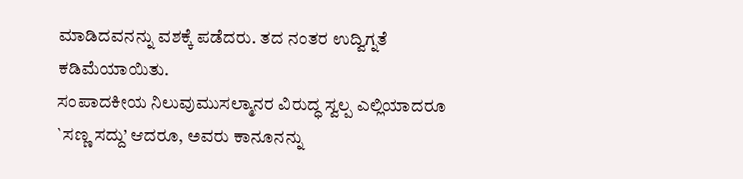ಮಾಡಿದವನನ್ನು ವಶಕ್ಕೆ ಪಡೆದರು. ತದ ನಂತರ ಉದ್ವಿಗ್ನತೆ ಕಡಿಮೆಯಾಯಿತು.
ಸಂಪಾದಕೀಯ ನಿಲುವುಮುಸಲ್ಮಾನರ ವಿರುದ್ಧ ಸ್ವಲ್ಪ ಎಲ್ಲಿಯಾದರೂ `ಸಣ್ಣ ಸದ್ದು’ ಆದರೂ, ಅವರು ಕಾನೂನನ್ನು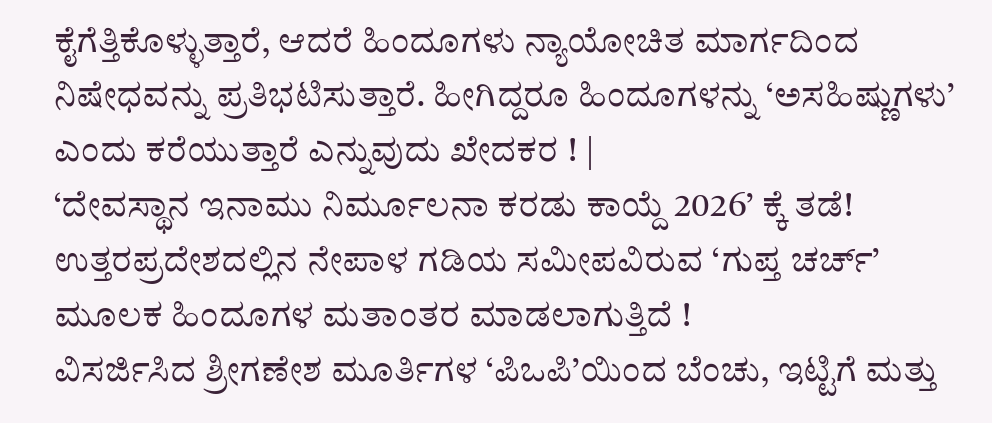ಕೈಗೆತ್ತಿಕೊಳ್ಳುತ್ತಾರೆ, ಆದರೆ ಹಿಂದೂಗಳು ನ್ಯಾಯೋಚಿತ ಮಾರ್ಗದಿಂದ ನಿಷೇಧವನ್ನು ಪ್ರತಿಭಟಿಸುತ್ತಾರೆ. ಹೀಗಿದ್ದರೂ ಹಿಂದೂಗಳನ್ನು ‘ಅಸಹಿಷ್ಣುಗಳು’ ಎಂದು ಕರೆಯುತ್ತಾರೆ ಎನ್ನುವುದು ಖೇದಕರ ! |
‘ದೇವಸ್ಥಾನ ಇನಾಮು ನಿರ್ಮೂಲನಾ ಕರಡು ಕಾಯ್ದೆ 2026’ ಕ್ಕೆ ತಡೆ!
ಉತ್ತರಪ್ರದೇಶದಲ್ಲಿನ ನೇಪಾಳ ಗಡಿಯ ಸಮೀಪವಿರುವ ‘ಗುಪ್ತ ಚರ್ಚ್’ ಮೂಲಕ ಹಿಂದೂಗಳ ಮತಾಂತರ ಮಾಡಲಾಗುತ್ತಿದೆ !
ವಿಸರ್ಜಿಸಿದ ಶ್ರೀಗಣೇಶ ಮೂರ್ತಿಗಳ ‘ಪಿಒಪಿ’ಯಿಂದ ಬೆಂಚು, ಇಟ್ಟಿಗೆ ಮತ್ತು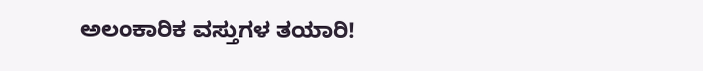ಅಲಂಕಾರಿಕ ವಸ್ತುಗಳ ತಯಾರಿ!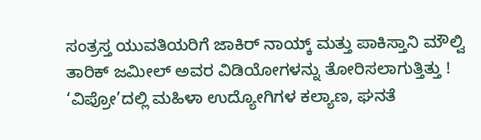ಸಂತ್ರಸ್ತ ಯುವತಿಯರಿಗೆ ಜಾಕಿರ್ ನಾಯ್ಕ್ ಮತ್ತು ಪಾಕಿಸ್ತಾನಿ ಮೌಲ್ವಿ ತಾರಿಕ್ ಜಮೀಲ್ ಅವರ ವಿಡಿಯೋಗಳನ್ನು ತೋರಿಸಲಾಗುತ್ತಿತ್ತು !
‘ವಿಪ್ರೋ’ದಲ್ಲಿ ಮಹಿಳಾ ಉದ್ಯೋಗಿಗಳ ಕಲ್ಯಾಣ, ಘನತೆ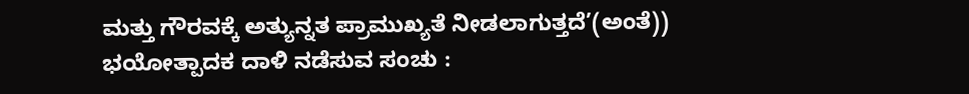ಮತ್ತು ಗೌರವಕ್ಕೆ ಅತ್ಯುನ್ನತ ಪ್ರಾಮುಖ್ಯತೆ ನೀಡಲಾಗುತ್ತದೆ’(ಅಂತೆ))
ಭಯೋತ್ಪಾದಕ ದಾಳಿ ನಡೆಸುವ ಸಂಚು :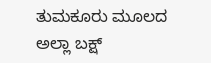ತುಮಕೂರು ಮೂಲದ ಅಲ್ಲಾ ಬಕ್ಷ್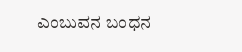ಎಂಬುವನ ಬಂಧನ